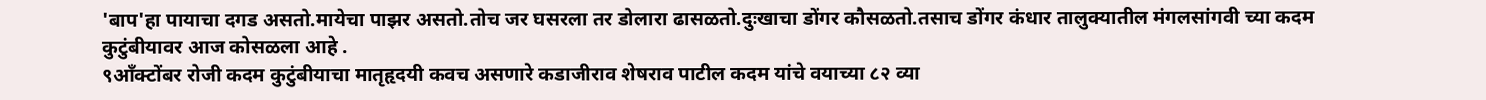'बाप'हा पायाचा दगड असतो.मायेचा पाझर असतो.तोच जर घसरला तर डोलारा ढासळतो.दुःखाचा डोंगर कौसळतो.तसाच डोंगर कंधार तालुक्यातील मंगलसांगवी च्या कदम कुटुंबीयावर आज कोसळला आहे .
९आँक्टोंबर रोजी कदम कुटुंबीयाचा मातृहृदयी कवच असणारे कडाजीराव शेषराव पाटील कदम यांचे वयाच्या ८२ व्या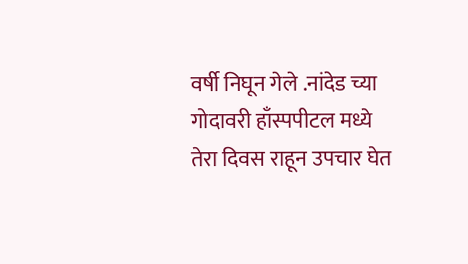वर्षी निघून गेले .नांदेड च्या गोदावरी हाँस्पपीटल मध्ये तेरा दिवस राहून उपचार घेत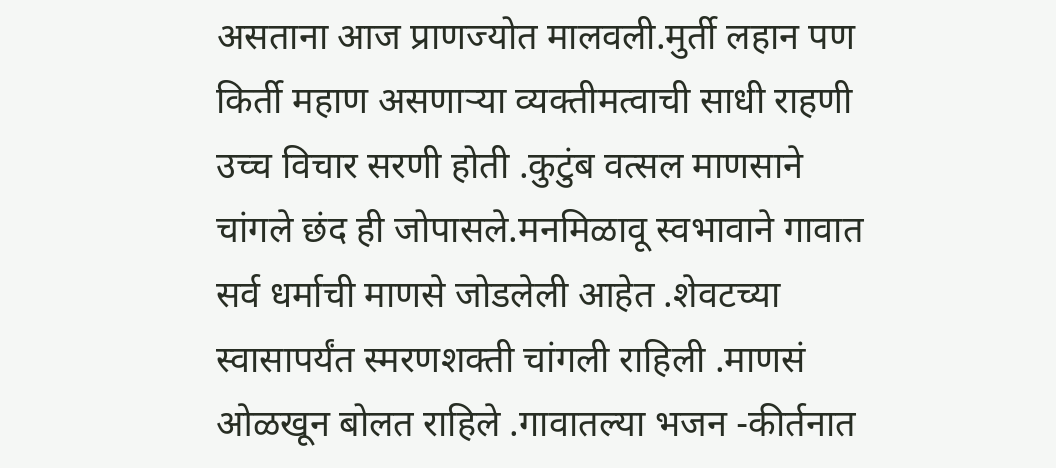असताना आज प्राणज्योत मालवली.मुर्ती लहान पण किर्ती महाण असणाऱ्या व्यक्तीमत्वाची साधी राहणी उच्च विचार सरणी होती .कुटुंब वत्सल माणसाने चांगले छंद ही जोपासले.मनमिळावू स्वभावाने गावात सर्व धर्माची माणसे जोडलेली आहेत .शेवटच्या स्वासापर्यंत स्मरणशक्ती चांगली राहिली .माणसं ओळखून बोलत राहिले .गावातल्या भजन -कीर्तनात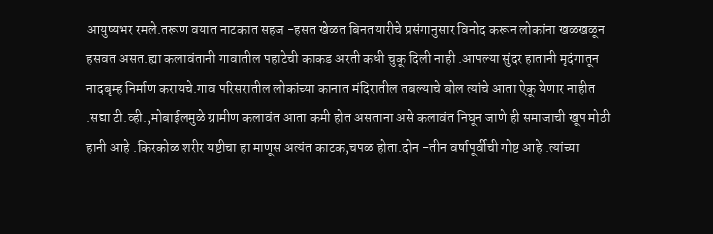आयुष्यभर रमले.तरूण वयात नाटकात सहज -हसत खेळत बिनतयारीचे प्रसंगानुसार विनोद करून लोकांना खळखळून हसवत असत.ह्या कलावंतानी गावातील पहाटेची काकड अरती कधी चुकू दिली नाही .आपल्या सुंदर हातानी मृदंगातून नादबृम्ह निर्माण करायचे.गाव परिसरातील लोकांच्या कानात मंदिरातील तबल्याचे बोल त्यांचे आता ऐकू येणार नाहीत .सद्या टी.व्ही.,मोबाईलमुळे ग्रामीण कलावंत आता कमी होत असताना असे कलावंत निघून जाणे ही समाजाची खूप मोठी हानी आहे .किरकोळ शरीर यष्टीचा हा माणूस अत्यंत काटक,चपळ होता.दोन -तीन वर्षापूर्वीची गोष्ट आहे .त्यांच्या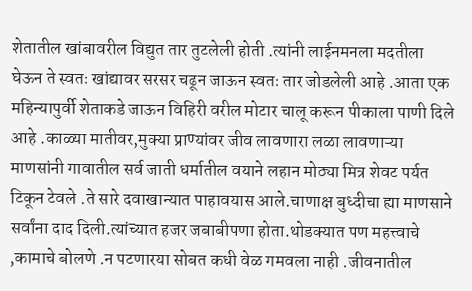शेतातील खांबावरील विद्युत तार तुटलेली होती .त्यांनी लाईनमनला मदतीला घेऊन ते स्वतः खांद्यावर सरसर चढून जाऊन स्वतः तार जोडलेली आहे .आता एक महिन्यापुर्वी शेताकडे जाऊन विहिरी वरील मोटार चालू करून पीकाला पाणी दिले आहे .काळ्या मातीवर,मुक्या प्राण्यांवर जीव लावणारा लळा लावणाऱ्या माणसांनी गावातील सर्व जाती धर्मातील वयाने लहान मोठ्या मित्र शेवट पर्यत टिकून टेवले .ते सारे दवाखान्यात पाहावयास आले.चाणाक्ष बुध्दीचा ह्या माणसाने सर्वांना दाद दिली.त्यांच्यात हजर जबाबीपणा होता.थोडक्यात पण महत्त्वाचे ,कामाचे बोलणे .न पटणारया सोबत कधी वेळ गमवला नाही .जीवनातील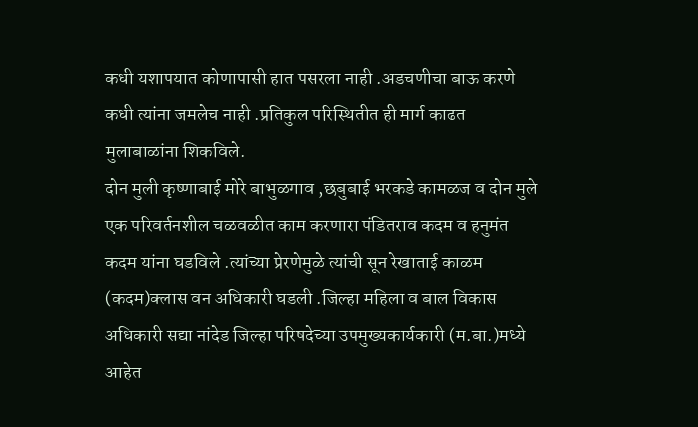कधी यशापयात कोणापासी हात पसरला नाही .अडचणीचा बाऊ करणे कधी त्यांना जमलेच नाही .प्रतिकुल परिस्थितीत ही मार्ग काढत मुलाबाळांना शिकविले.
दोन मुली कृष्णाबाई मोरे बाभुळगाव ,छबुबाई भरकडे कामळज व दोन मुले एक परिवर्तनशील चळवळीत काम करणारा पंडितराव कदम व हनुमंत कदम यांना घडविले .त्यांच्या प्रेरणेमुळे त्यांची सून रेखाताई काळम (कदम)क्लास वन अधिकारी घडली .जिल्हा महिला व बाल विकास अधिकारी सद्या नांदेड जिल्हा परिषदेच्या उपमुख्यकार्यकारी (म.बा.)मध्ये आहेत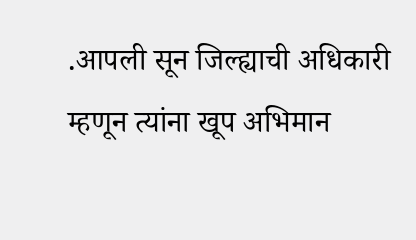.आपली सून जिल्ह्याची अधिकारी म्हणून त्यांना खूप अभिमान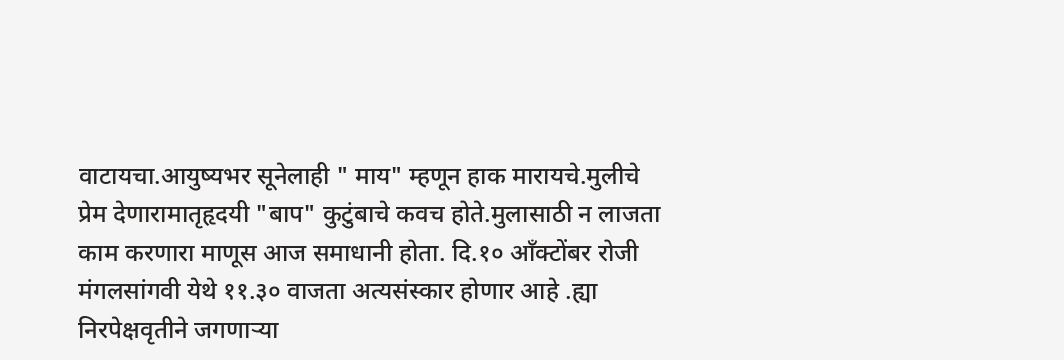वाटायचा.आयुष्यभर सूनेलाही " माय" म्हणून हाक मारायचे.मुलीचे प्रेम देणारामातृहृदयी "बाप" कुटुंबाचे कवच होते.मुलासाठी न लाजता काम करणारा माणूस आज समाधानी होता. दि.१० आँक्टोंबर रोजी मंगलसांगवी येथे ११.३० वाजता अत्यसंस्कार होणार आहे .ह्या निरपेक्षवृतीने जगणाऱ्या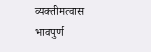व्यक्तीमत्वास भावपुर्ण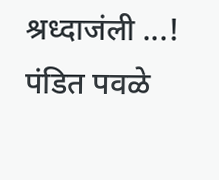श्रध्दाजंली ...!
पंडित पवळे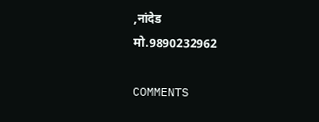,नांदेड
मो.9890232962

COMMENTS